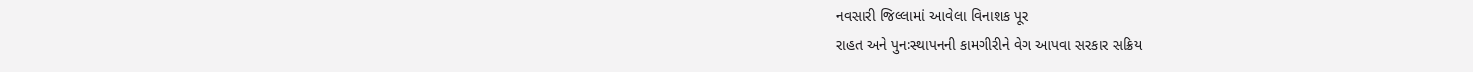નવસારી જિલ્લામાં આવેલા વિનાશક પૂર
રાહત અને પુનઃસ્થાપનની કામગીરીને વેગ આપવા સરકાર સક્રિય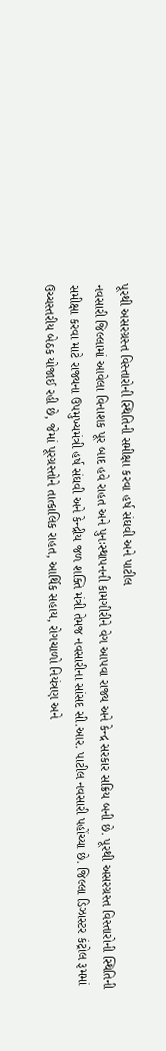પૂરથી અસરગ્રસ્ત વિસ્તારોની સ્થિતિની સમીક્ષા કરવા હર્ષ સંઘવી અને પાટીલ
નવસારી જિલ્લામાં આવેલા વિનાશક પૂર બાદ હવે રાહત અને પુનઃસ્થાપનની કામગીરીને વેગ આપવા રાજ્ય અને કેન્દ્ર સરકાર સક્રિય બની છે. પૂરથી અસરગ્રસ્ત વિસ્તારોની સ્થિતિની સમીક્ષા કરવા માટે રાજ્યના ઉપમુખ્યમંત્રી હર્ષ સંઘવી અને કેન્દ્રીય જળ શક્તિ મંત્રી તેમજ નવસારીના સાંસદ સી.આર. પાટીલ નવસારી પહોંચ્યા છે. જિલ્લા ડિઝાસ્ટર કંટ્રોલ રૂમમાં ઉચ્ચસ્તરીય બેઠક યોજાઈ રહી છે, જેમાં પૂરગ્રસ્તોને તાત્કાલિક રાહત, આર્થિક સહાય, રોગચાળો નિયંત્રણ અને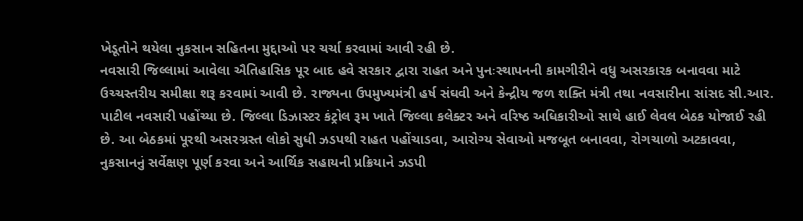ખેડૂતોને થયેલા નુકસાન સહિતના મુદ્દાઓ પર ચર્ચા કરવામાં આવી રહી છે.
નવસારી જિલ્લામાં આવેલા ઐતિહાસિક પૂર બાદ હવે સરકાર દ્વારા રાહત અને પુનઃસ્થાપનની કામગીરીને વધુ અસરકારક બનાવવા માટે ઉચ્ચસ્તરીય સમીક્ષા શરૂ કરવામાં આવી છે. રાજ્યના ઉપમુખ્યમંત્રી હર્ષ સંઘવી અને કેન્દ્રીય જળ શક્તિ મંત્રી તથા નવસારીના સાંસદ સી.આર. પાટીલ નવસારી પહોંચ્યા છે. જિલ્લા ડિઝાસ્ટર કંટ્રોલ રૂમ ખાતે જિલ્લા કલેક્ટર અને વરિષ્ઠ અધિકારીઓ સાથે હાઈ લેવલ બેઠક યોજાઈ રહી છે. આ બેઠકમાં પૂરથી અસરગ્રસ્ત લોકો સુધી ઝડપથી રાહત પહોંચાડવા, આરોગ્ય સેવાઓ મજબૂત બનાવવા, રોગચાળો અટકાવવા, નુકસાનનું સર્વેક્ષણ પૂર્ણ કરવા અને આર્થિક સહાયની પ્રક્રિયાને ઝડપી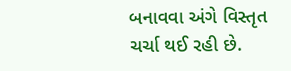બનાવવા અંગે વિસ્તૃત ચર્ચા થઈ રહી છે.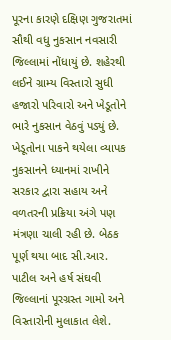પૂરના કારણે દક્ષિણ ગુજરાતમાં સૌથી વધુ નુકસાન નવસારી જિલ્લામાં નોંધાયું છે. શહેરથી લઈને ગ્રામ્ય વિસ્તારો સુધી હજારો પરિવારો અને ખેડૂતોને ભારે નુકસાન વેઠવું પડ્યું છે. ખેડૂતોના પાકને થયેલા વ્યાપક નુકસાનને ધ્યાનમાં રાખીને સરકાર દ્વારા સહાય અને વળતરની પ્રક્રિયા અંગે પણ મંત્રણા ચાલી રહી છે. બેઠક પૂર્ણ થયા બાદ સી.આર. પાટીલ અને હર્ષ સંઘવી જિલ્લાનાં પૂરગ્રસ્ત ગામો અને વિસ્તારોની મુલાકાત લેશે.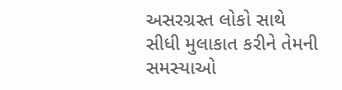અસરગ્રસ્ત લોકો સાથે સીધી મુલાકાત કરીને તેમની સમસ્યાઓ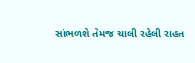સાંભળશે તેમજ ચાલી રહેલી રાહત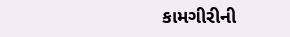કામગીરીની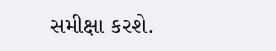સમીક્ષા કરશે.